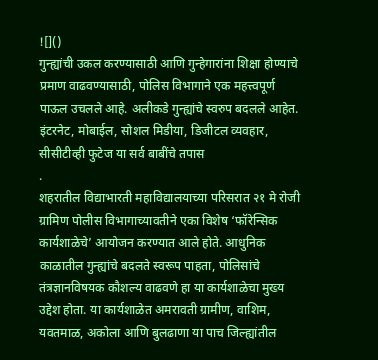![]()
गुन्ह्यांची उकल करण्यासाठी आणि गुन्हेगारांना शिक्षा होण्याचे प्रमाण वाढवण्यासाठी, पोलिस विभागाने एक महत्त्वपूर्ण पाऊल उचलले आहे. अलीकडे गुन्ह्यांचे स्वरुप बदलले आहेत. इंटरनेट, मोबाईल, सोशल मिडीया, डिजीटल व्यवहार, सीसीटीव्ही फुटेज या सर्व बाबींचे तपास
.
शहरातील विद्याभारती महाविद्यालयाच्या परिसरात २१ मे रोजी ग्रामिण पोलीस विभागाच्यावतीने एका विशेष ‘फॉरेन्सिक कार्यशाळेचे’ आयोजन करण्यात आले होते. आधुनिक काळातील गुन्ह्यांचे बदलते स्वरूप पाहता, पोलिसांचे तंत्रज्ञानविषयक कौशल्य वाढवणे हा या कार्यशाळेचा मुख्य उद्देश होता. या कार्यशाळेत अमरावती ग्रामीण, वाशिम, यवतमाळ, अकोला आणि बुलढाणा या पाच जिल्ह्यांतील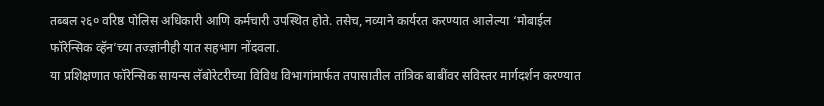तब्बल २६० वरिष्ठ पोलिस अधिकारी आणि कर्मचारी उपस्थित होते. तसेच, नव्याने कार्यरत करण्यात आलेल्या ‘मोबाईल फॉरेन्सिक व्हॅन’च्या तज्ज्ञांनीही यात सहभाग नोंदवला.
या प्रशिक्षणात फॉरेन्सिक सायन्स लॅबोरेटरीच्या विविध विभागांमार्फत तपासातील तांत्रिक बाबींवर सविस्तर मार्गदर्शन करण्यात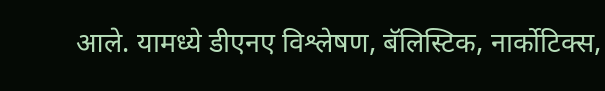आले. यामध्ये डीएनए विश्लेषण, बॅलिस्टिक, नार्कोटिक्स,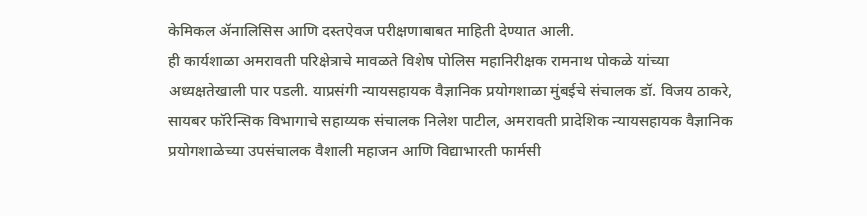केमिकल ॲनालिसिस आणि दस्तऐवज परीक्षणाबाबत माहिती देण्यात आली.
ही कार्यशाळा अमरावती परिक्षेत्राचे मावळते विशेष पोलिस महानिरीक्षक रामनाथ पोकळे यांच्या अध्यक्षतेखाली पार पडली. याप्रसंगी न्यायसहायक वैज्ञानिक प्रयोगशाळा मुंबईचे संचालक डॉ. विजय ठाकरे, सायबर फॉरेन्सिक विभागाचे सहाय्यक संचालक निलेश पाटील, अमरावती प्रादेशिक न्यायसहायक वैज्ञानिक प्रयोगशाळेच्या उपसंचालक वैशाली महाजन आणि विद्याभारती फार्मसी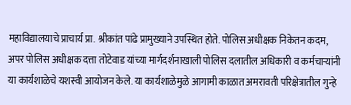महाविद्यालयाचे प्राचार्य प्रा. श्रीकांत पांढे प्रामुख्याने उपस्थित होते. पोलिस अधीक्षक निकेतन कदम, अपर पोलिस अधीक्षक दत्ता तोटेवाड यांच्या मार्गदर्शनाखाली पोलिस दलातील अधिकारी व कर्मचाऱ्यांनी या कार्यशाळेचे यशस्वी आयोजन केले. या कार्यशाळेमुळे आगामी काळात अमरावती परिक्षेत्रातील गुन्हे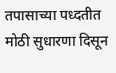तपासाच्या पध्दतीत मोठी सुधारणा दिसून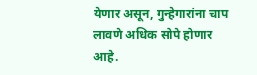येणार असून, गुन्हेगारांना चाप लावणे अधिक सोपे होणार आहे.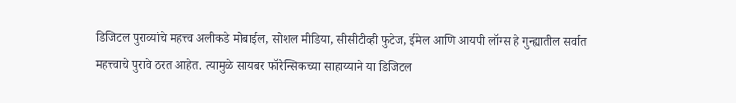डिजिटल पुराव्यांचे महत्त्व अलीकडे मोबाईल, सोशल मीडिया, सीसीटीव्ही फुटेज, ईमेल आणि आयपी लॉग्स हे गुन्ह्यातील सर्वात महत्त्वाचे पुरावे ठरत आहेत. त्यामुळे सायबर फॉरेन्सिकच्या साहाय्याने या डिजिटल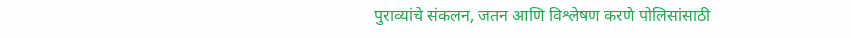पुराव्यांचे संकलन, जतन आणि विश्लेषण करणे पोलिसांसाठी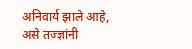अनिवार्य झाले आहे, असे तज्ज्ञांनी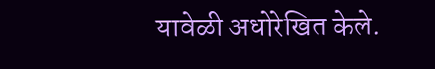यावेळी अधोरेखित केले.